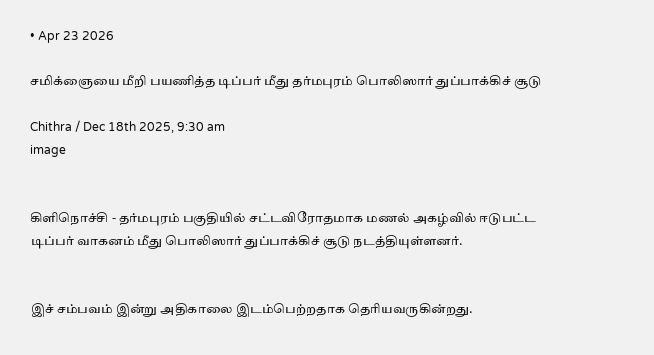• Apr 23 2026

சமிக்ஞையை மீறி பயணித்த டிப்பர் மீது தர்மபுரம் பொலிஸார் துப்பாக்கிச் சூடு

Chithra / Dec 18th 2025, 9:30 am
image


கிளிநொச்சி - தர்மபுரம் பகுதியில் சட்டவிரோதமாக மணல் அகழ்வில் ஈடுபட்ட டிப்பர் வாகனம் மீது பொலிஸார் துப்பாக்கிச் சூடு நடத்தியுள்ளனர்.


இச் சம்பவம் இன்று அதிகாலை இடம்பெற்றதாக தெரியவருகின்றது.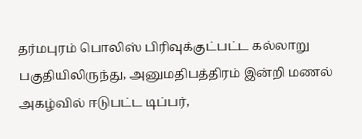தர்மபுரம் பொலிஸ் பிரிவுக்குட்பட்ட கல்லாறு பகுதியிலிருந்து, அனுமதிபத்திரம் இன்றி மணல் அகழ்வில் ஈடுபட்ட டிப்பர்,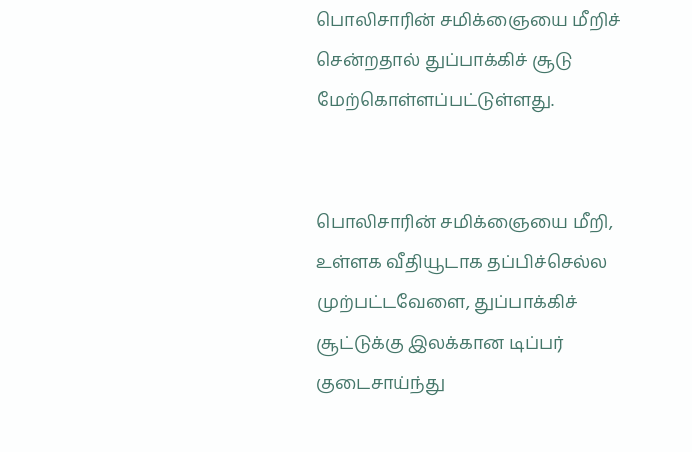பொலிசாரின் சமிக்ஞையை மீறிச் சென்றதால் துப்பாக்கிச் சூடு மேற்கொள்ளப்பட்டுள்ளது.


பொலிசாரின் சமிக்ஞையை மீறி, உள்ளக வீதியூடாக தப்பிச்செல்ல முற்பட்டவேளை, துப்பாக்கிச் சூட்டுக்கு இலக்கான டிப்பர் குடைசாய்ந்து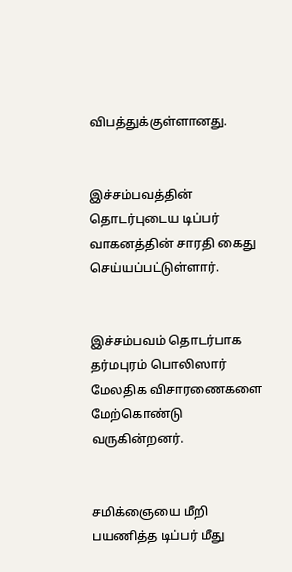விபத்துக்குள்ளானது.


இச்சம்பவத்தின் தொடர்புடைய டிப்பர் வாகனத்தின் சாரதி கைது செய்யப்பட்டுள்ளார்.


இச்சம்பவம் தொடர்பாக தர்மபுரம் பொலிஸார் மேலதிக விசாரணைகளை மேற்கொண்டு வருகின்றனர்.


சமிக்ஞையை மீறி பயணித்த டிப்பர் மீது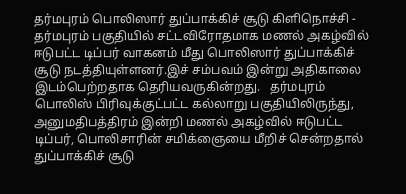தர்மபுரம் பொலிஸார் துப்பாக்கிச் சூடு கிளிநொச்சி - தர்மபுரம் பகுதியில் சட்டவிரோதமாக மணல் அகழ்வில் ஈடுபட்ட டிப்பர் வாகனம் மீது பொலிஸார் துப்பாக்கிச் சூடு நடத்தியுள்ளனர்.இச் சம்பவம் இன்று அதிகாலை இடம்பெற்றதாக தெரியவருகின்றது.   தர்மபுரம் பொலிஸ் பிரிவுக்குட்பட்ட கல்லாறு பகுதியிலிருந்து, அனுமதிபத்திரம் இன்றி மணல் அகழ்வில் ஈடுபட்ட டிப்பர், பொலிசாரின் சமிக்ஞையை மீறிச் சென்றதால் துப்பாக்கிச் சூடு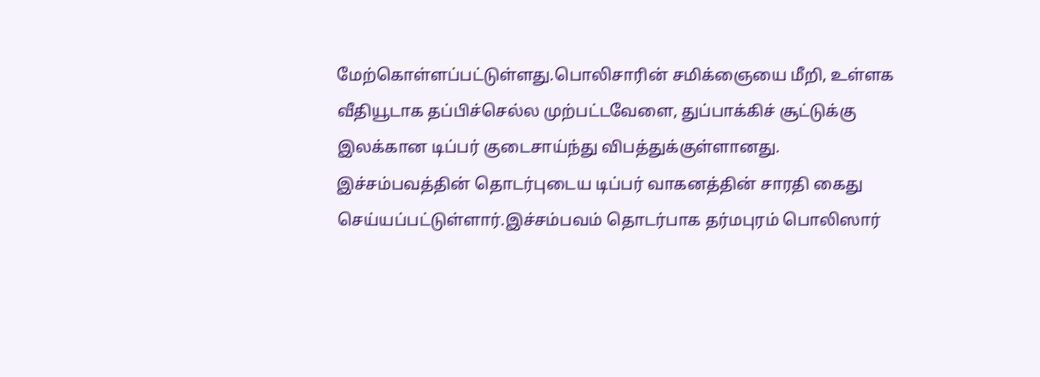மேற்கொள்ளப்பட்டுள்ளது.பொலிசாரின் சமிக்ஞையை மீறி, உள்ளக வீதியூடாக தப்பிச்செல்ல முற்பட்டவேளை, துப்பாக்கிச் சூட்டுக்கு இலக்கான டிப்பர் குடைசாய்ந்து விபத்துக்குள்ளானது. இச்சம்பவத்தின் தொடர்புடைய டிப்பர் வாகனத்தின் சாரதி கைது செய்யப்பட்டுள்ளார்.இச்சம்பவம் தொடர்பாக தர்மபுரம் பொலிஸார்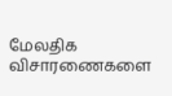மேலதிக விசாரணைகளை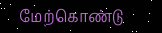மேற்கொண்டு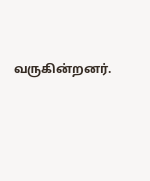வருகின்றனர்.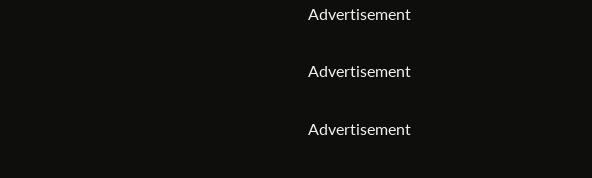Advertisement

Advertisement

Advertisement